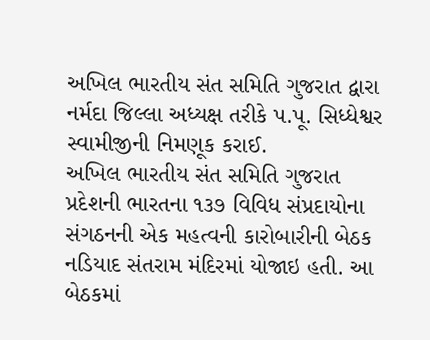અખિલ ભારતીય સંત સમિતિ ગુજરાત દ્વારા નર્મદા જિલ્લા અધ્યક્ષ તરીકે પ.પૂ. સિધ્ધેશ્વર સ્વામીજીની નિમણૂક કરાઈ.
અખિલ ભારતીય સંત સમિતિ ગુજરાત પ્રદેશની ભારતના ૧૩૭ વિવિધ સંપ્રદાયોના સંગઠનની એક મહત્વની કારોબારીની બેઠક નડિયાદ સંતરામ મંદિરમાં યોજાઇ હતી. આ બેઠકમાં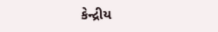કેન્દ્રીય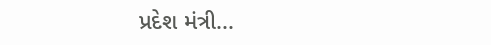પ્રદેશ મંત્રી...